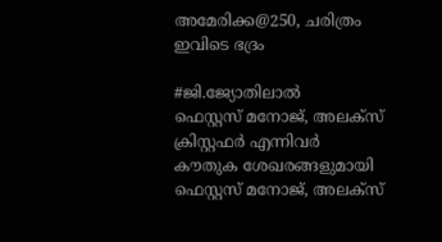അമേരിക്ക@250, ചരിത്രം ഇവിടെ ഭദ്രം

#ജി.ജ്യോതിലാല്‍
ഫെസ്റ്റസ് മനോജ്, അലക്‌സ് ക്രിസ്റ്റഫർ എന്നിവർ കൗതുക ശേഖരങ്ങളുമായി
ഫെസ്റ്റസ് മനോജ്, അലക്‌സ്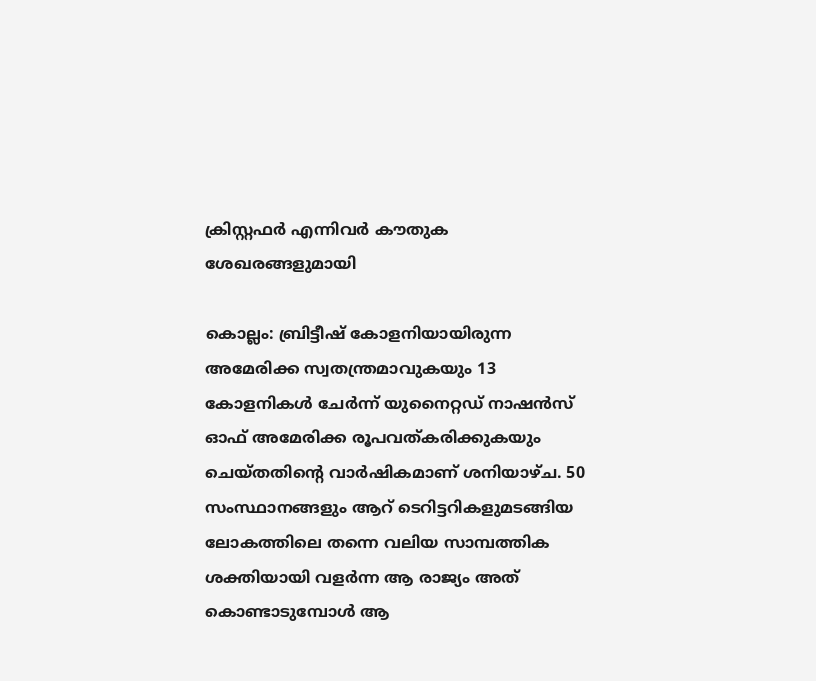ക്രിസ്റ്റഫർ എന്നിവർ കൗതുക ശേഖരങ്ങളുമായി

കൊല്ലം: ബ്രിട്ടീഷ് കോളനിയായിരുന്ന അമേരിക്ക സ്വതന്ത്രമാവുകയും 13 കോളനികൾ ചേർന്ന് യുനൈറ്റഡ് നാഷൻസ് ഓഫ് അമേരിക്ക രൂപവത്കരിക്കുകയും ചെയ്തതിന്റെ വാർഷികമാണ് ശനിയാഴ്ച. 50 സംസ്ഥാനങ്ങളും ആറ് ടെറിട്ടറികളുമടങ്ങിയ ലോകത്തിലെ തന്നെ വലിയ സാമ്പത്തിക ശക്തിയായി വളർന്ന ആ രാജ്യം അത് കൊണ്ടാടുമ്പോൾ ആ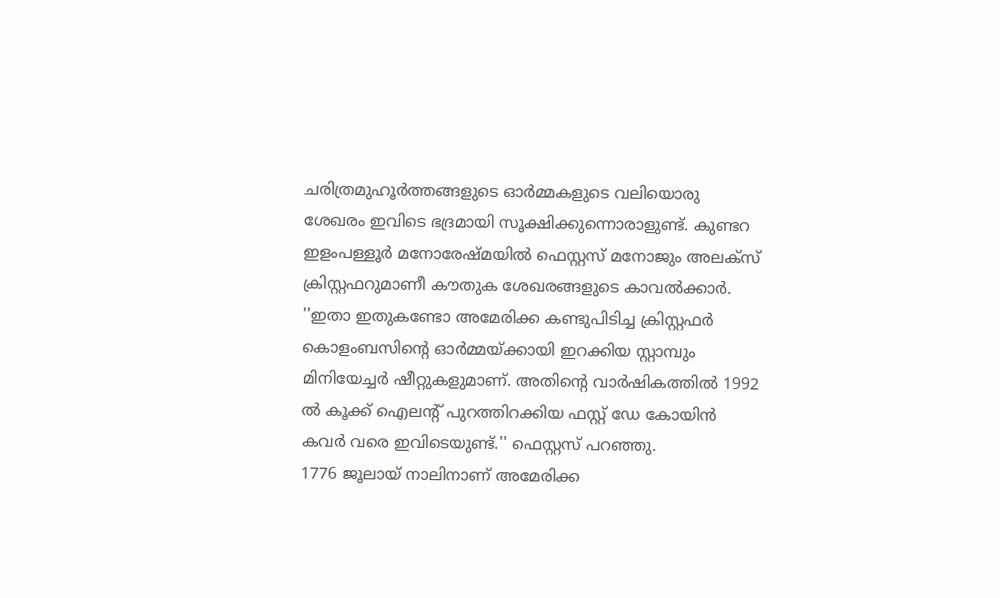ചരിത്രമുഹൂർത്തങ്ങളുടെ ഓർമ്മകളുടെ വലിയൊരു ശേഖരം ഇവിടെ ഭദ്രമായി സൂക്ഷിക്കുന്നൊരാളുണ്ട്. കുണ്ടറ ഇളംപള്ളൂർ മനോരേഷ്മയിൽ ഫെസ്റ്റസ് മനോജും അലക്‌സ് ക്രിസ്റ്റഫറുമാണീ കൗതുക ശേഖരങ്ങളുടെ കാവൽക്കാർ.
''ഇതാ ഇതുകണ്ടോ അമേരിക്ക കണ്ടുപിടിച്ച ക്രിസ്റ്റഫർ കൊളംബസിന്റെ ഓർമ്മയ്ക്കായി ഇറക്കിയ സ്റ്റാമ്പും മിനിയേച്ചർ ഷീറ്റുകളുമാണ്. അതിന്റെ വാർഷികത്തിൽ 1992 ൽ കൂക്ക് ഐലന്റ് പുറത്തിറക്കിയ ഫസ്റ്റ് ഡേ കോയിൻ കവർ വരെ ഇവിടെയുണ്ട്.'' ഫെസ്റ്റസ് പറഞ്ഞു.
1776 ജൂലായ് നാലിനാണ് അമേരിക്ക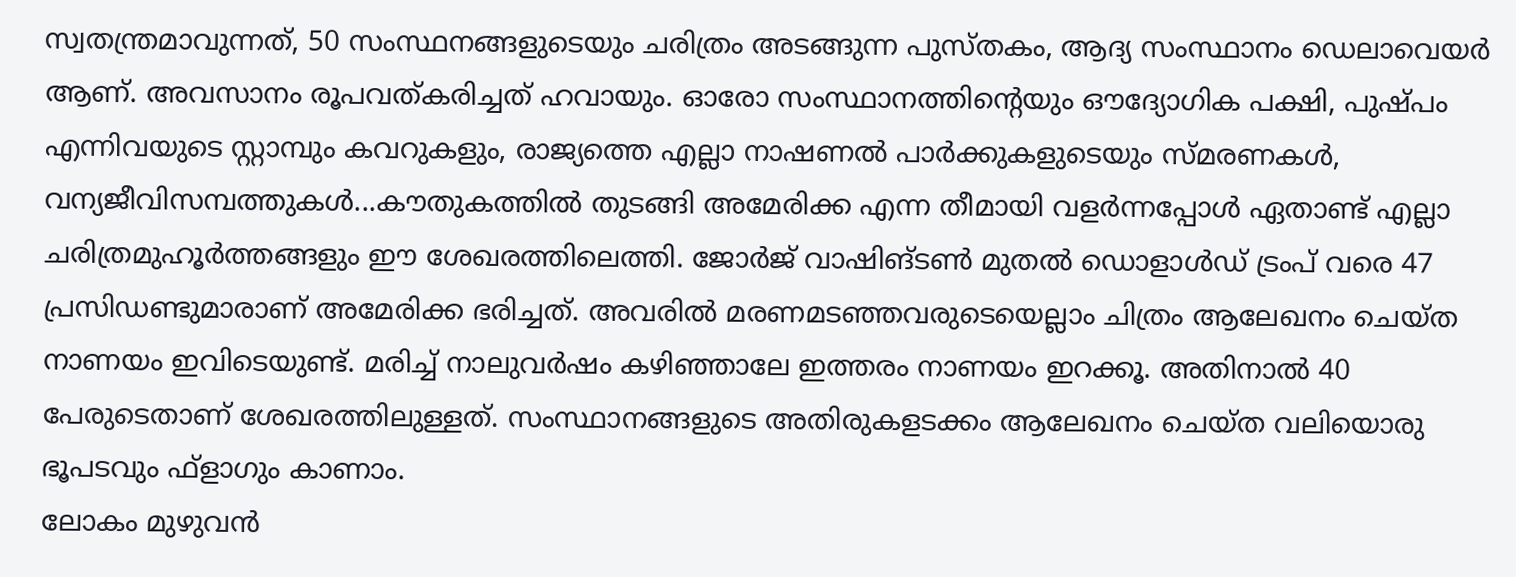സ്വതന്ത്രമാവുന്നത്, 50 സംസ്ഥനങ്ങളുടെയും ചരിത്രം അടങ്ങുന്ന പുസ്തകം, ആദ്യ സംസ്ഥാനം ഡെലാവെയർ ആണ്. അവസാനം രൂപവത്കരിച്ചത് ഹവായും. ഓരോ സംസ്ഥാനത്തിന്റെയും ഔദ്യോഗിക പക്ഷി, പുഷ്പം എന്നിവയുടെ സ്റ്റാമ്പും കവറുകളും, രാജ്യത്തെ എല്ലാ നാഷണൽ പാർക്കുകളുടെയും സ്മരണകൾ, വന്യജീവിസമ്പത്തുകൾ...കൗതുകത്തിൽ തുടങ്ങി അമേരിക്ക എന്ന തീമായി വളർന്നപ്പോൾ ഏതാണ്ട് എല്ലാ ചരിത്രമുഹൂർത്തങ്ങളും ഈ ശേഖരത്തിലെത്തി. ജോർജ് വാഷിങ്ടൺ മുതൽ ഡൊളാൾഡ് ട്രംപ് വരെ 47 പ്രസിഡണ്ടുമാരാണ് അമേരിക്ക ഭരിച്ചത്. അവരിൽ മരണമടഞ്ഞവരുടെയെല്ലാം ചിത്രം ആലേഖനം ചെയ്ത നാണയം ഇവിടെയുണ്ട്. മരിച്ച് നാലുവർഷം കഴിഞ്ഞാലേ ഇത്തരം നാണയം ഇറക്കൂ. അതിനാൽ 40 പേരുടെതാണ് ശേഖരത്തിലുള്ളത്. സംസ്ഥാനങ്ങളുടെ അതിരുകളടക്കം ആലേഖനം ചെയ്ത വലിയൊരു ഭൂപടവും ഫ്‌ളാഗും കാണാം.
ലോകം മുഴുവൻ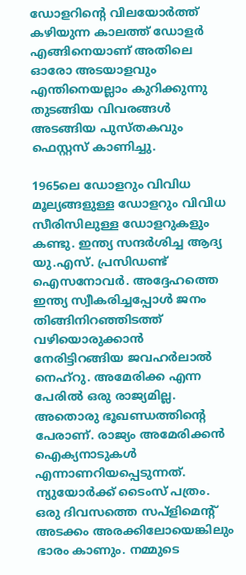ഡോളറിന്റെ വിലയോർത്ത് കഴിയുന്ന കാലത്ത് ഡോളർ എങ്ങിനെയാണ് അതിലെ ഓരോ അടയാളവും എന്തിനെയല്ലാം കുറിക്കുന്നു തുടങ്ങിയ വിവരങ്ങൾ അടങ്ങിയ പുസ്തകവും ഫെസ്റ്റസ് കാണിച്ചു.

1965ലെ ഡോളറും വിവിധ മൂല്യങ്ങളുള്ള ഡോളറും വിവിധ സീരിസിലുള്ള ഡോളറുകളും കണ്ടു. ഇന്ത്യ സന്ദർശിച്ച ആദ്യ യു.എസ്. പ്രസിഡണ്ട് ഐസനോവർ. അദ്ദേഹത്തെ ഇന്ത്യ സ്വീകരിച്ചപ്പോൾ ജനം തിങ്ങിനിറഞ്ഞിടത്ത് വഴിയൊരുക്കാൻ നേരിട്ടിറങ്ങിയ ജവഹർലാൽ നെഹ്‌റു. അമേരിക്ക എന്ന പേരിൽ ഒരു രാജ്യമില്ല. അതൊരു ഭൂഖണ്ഡത്തിന്റെ പേരാണ്. രാജ്യം അമേരിക്കൻ ഐക്യനാടുകൾ എന്നാണറിയപ്പെടുന്നത്. ന്യുയോർക്ക് ടൈംസ് പത്രം. ഒരു ദിവസത്തെ സപ്‌ളിമെന്റ് അടക്കം അരക്കിലോയെങ്കിലും ഭാരം കാണും. നമ്മുടെ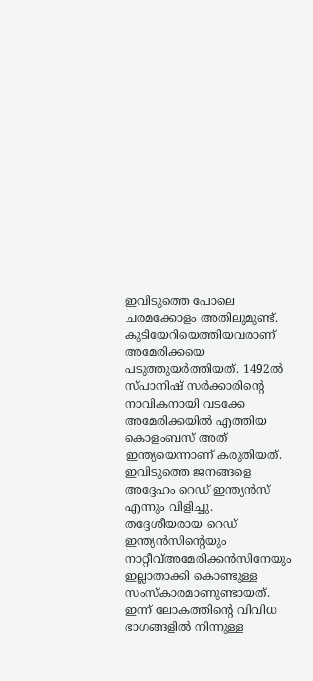ഇവിടുത്തെ പോലെ ചരമക്കോളം അതിലുമുണ്ട്. കുടിയേറിയെത്തിയവരാണ് അമേരിക്കയെ പടുത്തുയർത്തിയത്. 1492ൽ സ്പാനിഷ് സർക്കാരിന്റെ നാവികനായി വടക്കേ അമേരിക്കയിൽ എത്തിയ കൊളംബസ് അത് ഇന്ത്യയെന്നാണ് കരുതിയത്. ഇവിടുത്തെ ജനങ്ങളെ അദ്ദേഹം റെഡ് ഇന്ത്യൻസ് എന്നും വിളിച്ചു. തദ്ദേശീയരായ റെഡ് ഇന്ത്യൻസിന്റെയും നാറ്റീവ്അമേരിക്കൻസിനേയും ഇല്ലാതാക്കി കൊണ്ടുള്ള സംസ്‌കാരമാണുണ്ടായത്. ഇന്ന് ലോകത്തിന്റെ വിവിധ ഭാഗങ്ങളിൽ നിന്നുള്ള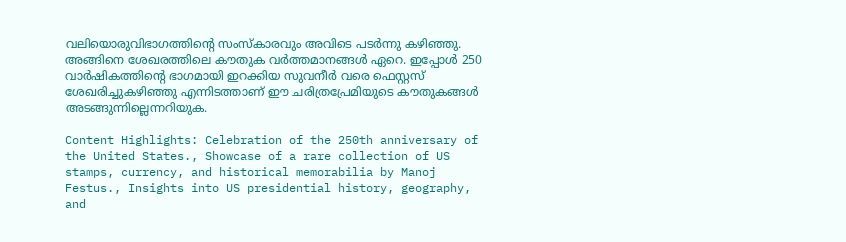വലിയൊരുവിഭാഗത്തിന്റെ സംസ്‌കാരവും അവിടെ പടർന്നു കഴിഞ്ഞു. അങ്ങിനെ ശേഖരത്തിലെ കൗതുക വർത്തമാനങ്ങൾ ഏറെ. ഇപ്പോൾ 250 വാർഷികത്തിന്റെ ഭാഗമായി ഇറക്കിയ സുവനീർ വരെ ഫെസ്റ്റസ് ശേഖരിച്ചുകഴിഞ്ഞു എന്നിടത്താണ് ഈ ചരിത്രപ്രേമിയുടെ കൗതുകങ്ങൾ അടങ്ങുന്നില്ലെന്നറിയുക.

Content Highlights: Celebration of the 250th anniversary of the United States., Showcase of a rare collection of US stamps, currency, and historical memorabilia by Manoj Festus., Insights into US presidential history, geography, and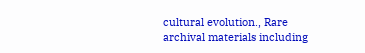cultural evolution., Rare archival materials including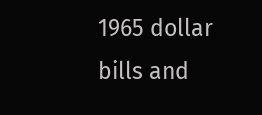1965 dollar bills and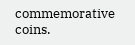commemorative coins.